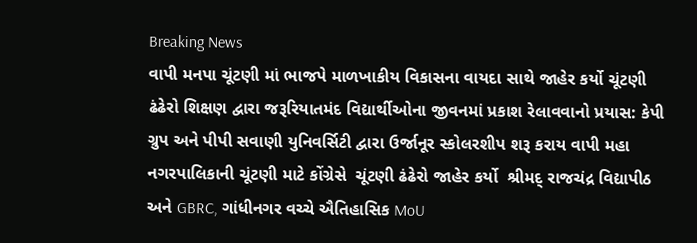Breaking News
વાપી મનપા ચૂંટણી માં ભાજપે માળખાકીય વિકાસના વાયદા સાથે જાહેર કર્યો ચૂંટણી ઢંઢેરો શિક્ષણ દ્વારા જરૂરિયાતમંદ વિદ્યાર્થીઓના જીવનમાં પ્રકાશ રેલાવવાનો પ્રયાસ: કેપી ગ્રુપ અને પીપી સવાણી યુનિવર્સિટી દ્વારા ઉર્જાનૂર સ્કોલરશીપ શરૂ કરાય વાપી મહા નગરપાલિકાની ચૂંટણી માટે કોંગ્રેસે  ચૂંટણી ઢંઢેરો જાહેર કર્યો  શ્રીમદ્ રાજચંદ્ર વિદ્યાપીઠ અને GBRC, ગાંધીનગર વચ્ચે ઐતિહાસિક MoU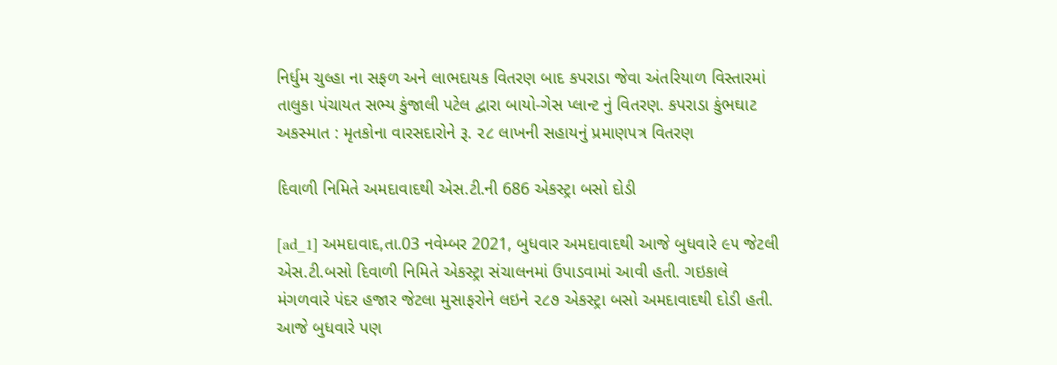નિર્ધુમ ચુલ્હા ના સફળ અને લાભદાયક વિતરણ બાદ કપરાડા જેવા અંતરિયાળ વિસ્તારમાં તાલુકા પંચાયત સભ્ય કુંજાલી પટેલ દ્વારા બાયો-ગેસ પ્લાન્ટ નું વિતરણ. કપરાડા કુંભઘાટ અકસ્માત : મૃતકોના વારસદારોને રૂ. ૨૮ લાખની સહાયનું પ્રમાણપત્ર વિતરણ

દિવાળી નિમિતે અમદાવાદથી એસ.ટી.ની 686 એકસ્ટ્રા બસો દોડી

[ad_1] અમદાવાદ,તા.03 નવેમ્બર 2021, બુધવાર અમદાવાદથી આજે બુધવારે ૯૫ જેટલી એસ.ટી.બસો દિવાળી નિમિતે એકસ્ટ્રા સંચાલનમાં ઉપાડવામાં આવી હતી. ગઇકાલે મંગળવારે પંદર હજાર જેટલા મુસાફરોને લઇને ૨૮૭ એકસ્ટ્રા બસો અમદાવાદથી દોડી હતી. આજે બુધવારે પણ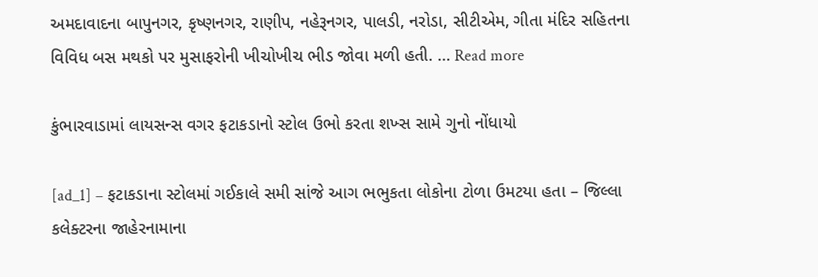અમદાવાદના બાપુનગર, કૃષ્ણનગર, રાણીપ, નહેરૂનગર, પાલડી, નરોડા, સીટીએમ, ગીતા મંદિર સહિતના  વિવિધ બસ મથકો પર મુસાફરોની ખીચોખીચ ભીડ જોવા મળી હતી. … Read more

કુંભારવાડામાં લાયસન્સ વગર ફટાકડાનો સ્ટોલ ઉભો કરતા શખ્સ સામે ગુનો નોંધાયો

[ad_1] – ફટાકડાના સ્ટોલમાં ગઈકાલે સમી સાંજે આગ ભભુકતા લોકોના ટોળા ઉમટયા હતા – જિલ્લા કલેક્ટરના જાહેરનામાના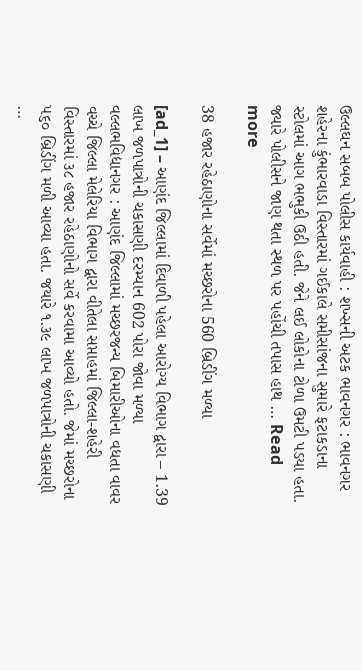ઉલ્લઘન સબબ પોલીસ કાર્યવાહી : શખ્સની અટક ભાવનગર : ભાવનગર શહેરના કુંભારવાડા વિસ્તારમાં ગઈકાલે સમીસાંજના સુમારે ફટાકડાના સ્ટોલમાં આગ ભભુકી ઉઠી હતી. જેને લઈ લોકોના ટોળા ઉમટી પડયા હતા. જ્યારે પોલીસને જાણ થતા સ્થળ પર પહોંચી તપાસ હાથ … Read more

38 હજાર રહેઠાણોના સર્વેમાં મચ્છરોના 560 બ્રિડીંગ મળ્યા

[ad_1] – આણંદ જિલ્લામાં દિવાળી પહેલા આરોગ્ય વિભાગ દ્વારા – 1.39 લાખ જળપાત્રોની ચકાસણી દરમ્યાન 602 પોરા જોવા મળ્યા વલ્લભવિદ્યાનગર : આણંદ જિલ્લામાં મચ્છરજન્ય બિમારીઓના વધતા વાવર વચ્ચે જિલ્લા મેલેરિયા વિભાગ દ્વારા વીતેલા સપ્તાહમાં જિલ્લા-શહેરી વિસ્તારમાં ૩૮ હજાર રહેઠાણોનો સર્વે કરવામા આવ્યો હતો. જેમાં મચ્છરોના ૫૬૦ બ્રિડીંગ મળી આવ્યા હતા. જયારે ૧.૩૯ લાખ જળપાત્રોની ચકાસણી …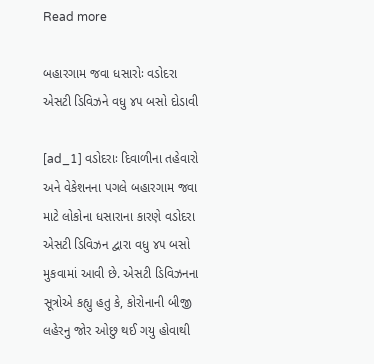Read more

બહારગામ જવા ધસારોઃ વડોદરા એસટી ડિવિઝને વધુ ૪૫ બસો દોડાવી

[ad_1] વડોદરાઃ દિવાળીના તહેવારો અને વેકેશનના પગલે બહારગામ જવા માટે લોકોના ધસારાના કારણે વડોદરા એસટી ડિવિઝન દ્વારા વધુ ૪૫ બસો મુકવામાં આવી છે. એસટી ડિવિઝનના સૂત્રોએ કહ્યુ હતુ કે, કોરોનાની બીજી લહેરનુ જોર ઓછુ થઈ ગયુ હોવાથી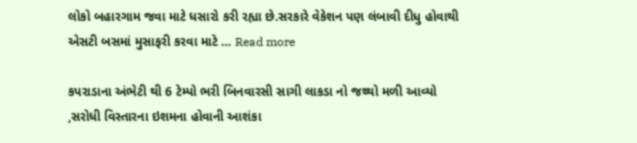લોકો બહારગામ જવા માટે ધસારો કરી રહ્યા છે.સરકારે વેકેશન પણ લંબાવી દીધુ હોવાથી એસટી બસમાં મુસાફરી કરવા માટે … Read more

કપરાડાના અંભેટી થી 6 ટેમ્પો ભરી બિનવારસી સાગી લાકડા નો જથ્થો મળી આવ્યો ,સરોધી વિસ્તારના ઇશમના હોવાની આશંકા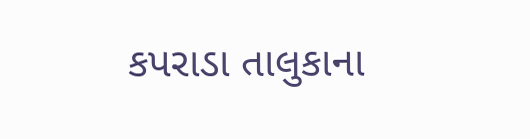કપરાડા તાલુકાના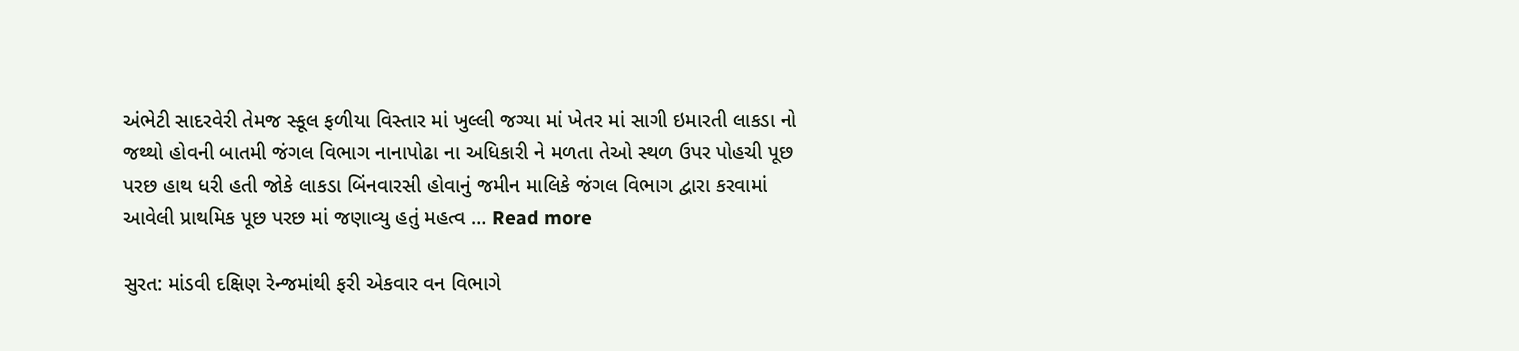અંભેટી સાદરવેરી તેમજ સ્કૂલ ફળીયા વિસ્તાર માં ખુલ્લી જગ્યા માં ખેતર માં સાગી ઇમારતી લાકડા નો જથ્થો હોવની બાતમી જંગલ વિભાગ નાનાપોઢા ના અધિકારી ને મળતા તેઓ સ્થળ ઉપર પોહચી પૂછ પરછ હાથ ધરી હતી જોકે લાકડા બિંનવારસી હોવાનું જમીન માલિકે જંગલ વિભાગ દ્વારા કરવામાં આવેલી પ્રાથમિક પૂછ પરછ માં જણાવ્યુ હતું મહત્વ … Read more

સુરત: માંડવી દક્ષિણ રેન્જમાંથી ફરી એકવાર વન વિભાગે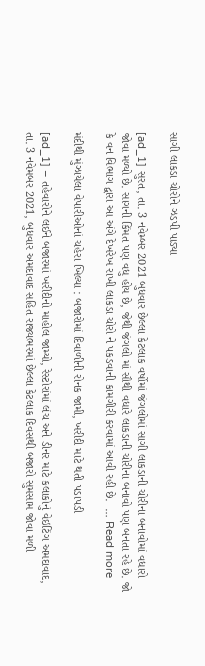સાગી લાકડા ચોરોને ઝડપી પાડ્યા

[ad_1] સુરત, તા. 3 નવેમ્બર 2021 બુધવાર છેલ્લા કેટલાક વર્ષોમાં જંગલોમાં સાગી લાકડાની ચોરીના બનાવોમાં વધારો જોવા મળ્યો છે. સાગની કિંમત પણ વધુ હોય છે, જેથી જંગલો માં સૌથી વધારે લાકડાની ચોરીના બનાવો પણ બનતા રહે છે. જો કે વન વિભાગ દ્વારા આ અંગે દેખરેખ રાખી લાકડા ચોરો ને પકડવાની કામગીરી કરવામાં આવી રહી છે.  … Read more

મંદીથી મુંઝાયેલા વેપારીઓનાં ચહેરા ખિલ્યા : બજારોમાં દિવાળીની રોનક જામી, ખરીદી માટે થતી પડાપડી

[ad_1] – તહેવારોને લઈને બજારમાં ખરીદીનો માહોલ જામ્યો, રેસ્ટોરાંમાં લંચ અને ડીનર માટે કલાકોનું વેઇટિંગ અમદાવાદ, તા. 3 નવેમબર 2021, બુધવાર અમદાવાદ સહિત રાજ્યભરમાં છેલ્લા કેટલાક દિવસથી બજારો સુમસામ જોવા મળી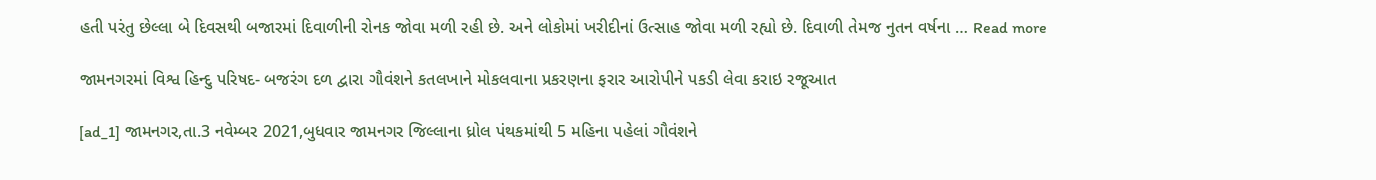હતી પરંતુ છેલ્લા બે દિવસથી બજારમાં દિવાળીની રોનક જોવા મળી રહી છે. અને લોકોમાં ખરીદીનાં ઉત્સાહ જોવા મળી રહ્યો છે. દિવાળી તેમજ નુતન વર્ષના … Read more

જામનગરમાં વિશ્વ હિન્દુ પરિષદ- બજરંગ દળ દ્વારા ગૌવંશને કતલખાને મોકલવાના પ્રકરણના ફરાર આરોપીને પકડી લેવા કરાઇ રજૂઆત

[ad_1] જામનગર,તા.3 નવેમ્બર 2021,બુધવાર જામનગર જિલ્લાના ધ્રોલ પંથકમાંથી 5 મહિના પહેલાં ગૌવંશને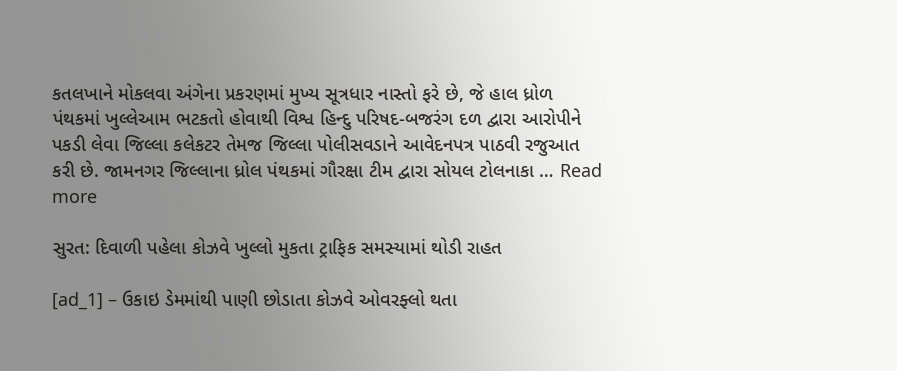કતલખાને મોકલવા અંગેના પ્રકરણમાં મુખ્ય સૂત્રધાર નાસ્તો ફરે છે, જે હાલ ધ્રોળ પંથકમાં ખુલ્લેઆમ ભટકતો હોવાથી વિશ્વ હિન્દુ પરિષદ-બજરંગ દળ દ્વારા આરોપીને પકડી લેવા જિલ્લા કલેકટર તેમજ જિલ્લા પોલીસવડાને આવેદનપત્ર પાઠવી રજુઆત કરી છે. જામનગર જિલ્લાના ધ્રોલ પંથકમાં ગૌરક્ષા ટીમ દ્વારા સોયલ ટોલનાકા … Read more

સુરત: દિવાળી પહેલા કોઝવે ખુલ્લો મુકતા ટ્રાફિક સમસ્યામાં થોડી રાહત

[ad_1] – ઉકાઇ ડેમમાંથી પાણી છોડાતા કોઝવે ઓવરફ્લો થતા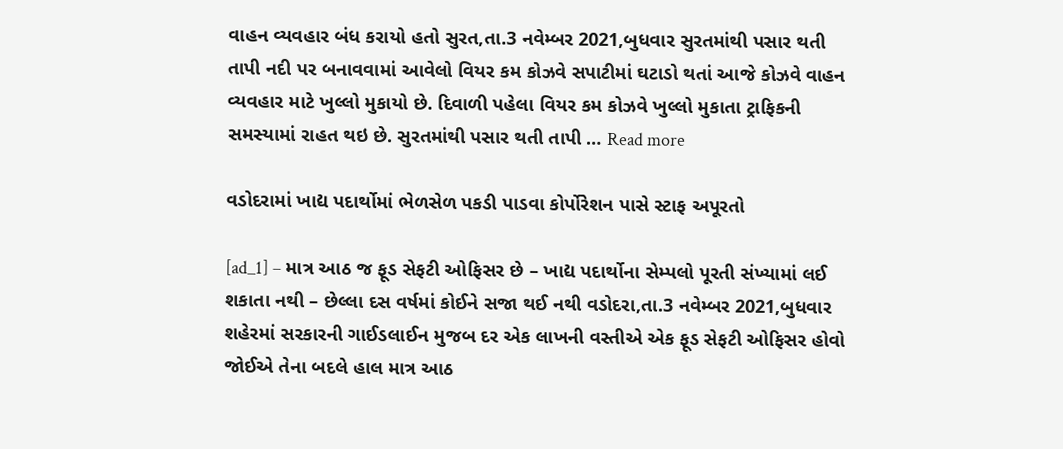વાહન વ્યવહાર બંધ કરાયો હતો સુરત,તા.3 નવેમ્બર 2021,બુધવાર સુરતમાંથી પસાર થતી તાપી નદી પર બનાવવામાં આવેલો વિયર કમ કોઝવે સપાટીમાં ઘટાડો થતાં આજે કોઝવે વાહન વ્યવહાર માટે ખુલ્લો મુકાયો છે. દિવાળી પહેલા વિયર કમ કોઝવે ખુલ્લો મુકાતા ટ્રાફિકની સમસ્યામાં રાહત થઇ છે. સુરતમાંથી પસાર થતી તાપી … Read more

વડોદરામાં ખાદ્ય પદાર્થોમાં ભેળસેળ પકડી પાડવા કોર્પોરેશન પાસે સ્ટાફ અપૂરતો

[ad_1] – માત્ર આઠ જ ફૂડ સેફટી ઓફિસર છે – ખાદ્ય પદાર્થોના સેમ્પલો પૂરતી સંખ્યામાં લઈ શકાતા નથી – છેલ્લા દસ વર્ષમાં કોઈને સજા થઈ નથી વડોદરા,તા.3 નવેમ્બર 2021,બુધવાર શહેરમાં સરકારની ગાઈડલાઈન મુજબ દર એક લાખની વસ્તીએ એક ફૂડ સેફટી ઓફિસર હોવો જોઈએ તેના બદલે હાલ માત્ર આઠ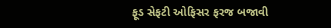ફૂડ સેફટી ઓફિસર ફરજ બજાવી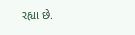રહ્યા છે.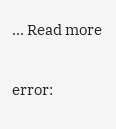… Read more

error: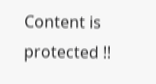Content is protected !!